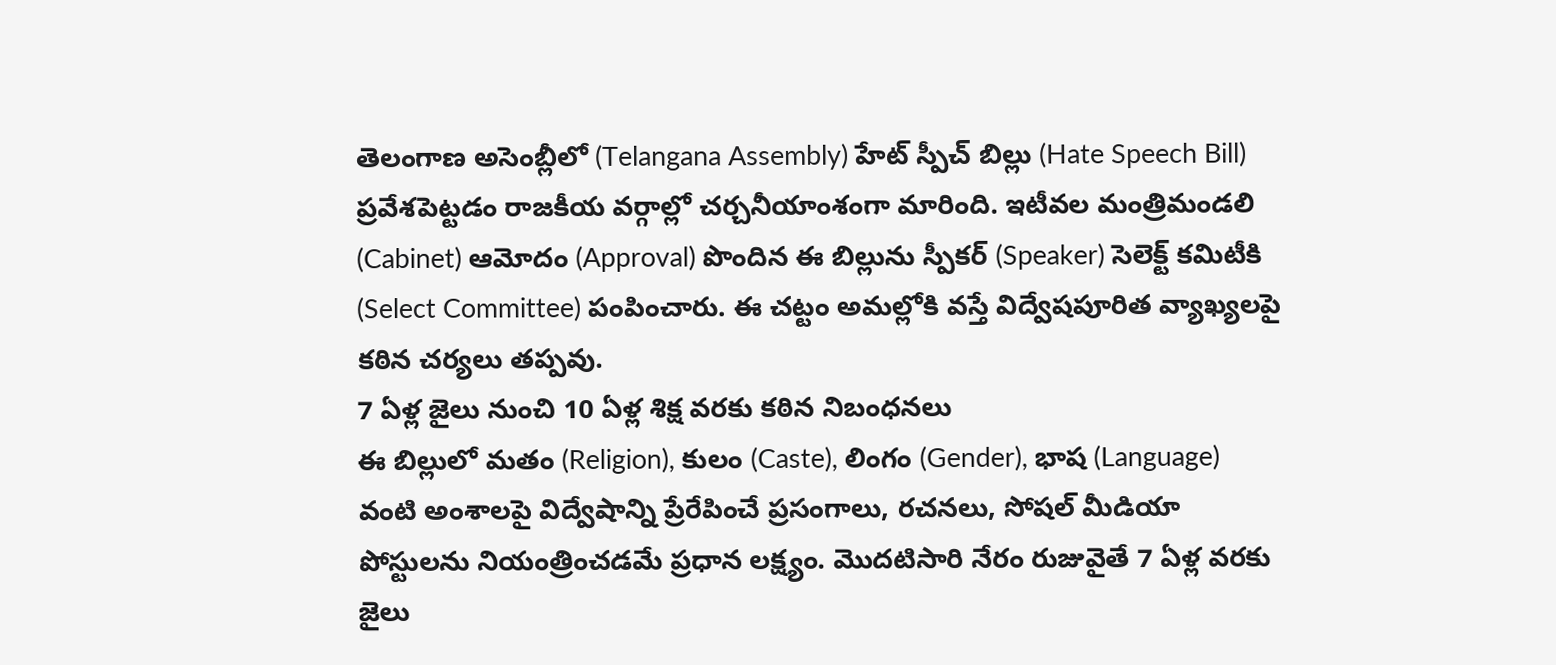తెలంగాణ అసెంబ్లీలో (Telangana Assembly) హేట్ స్పీచ్ బిల్లు (Hate Speech Bill) ప్రవేశపెట్టడం రాజకీయ వర్గాల్లో చర్చనీయాంశంగా మారింది. ఇటీవల మంత్రిమండలి (Cabinet) ఆమోదం (Approval) పొందిన ఈ బిల్లును స్పీకర్ (Speaker) సెలెక్ట్ కమిటీకి (Select Committee) పంపించారు. ఈ చట్టం అమల్లోకి వస్తే విద్వేషపూరిత వ్యాఖ్యలపై కఠిన చర్యలు తప్పవు.
7 ఏళ్ల జైలు నుంచి 10 ఏళ్ల శిక్ష వరకు కఠిన నిబంధనలు
ఈ బిల్లులో మతం (Religion), కులం (Caste), లింగం (Gender), భాష (Language) వంటి అంశాలపై విద్వేషాన్ని ప్రేరేపించే ప్రసంగాలు, రచనలు, సోషల్ మీడియా పోస్టులను నియంత్రించడమే ప్రధాన లక్ష్యం. మొదటిసారి నేరం రుజువైతే 7 ఏళ్ల వరకు జైలు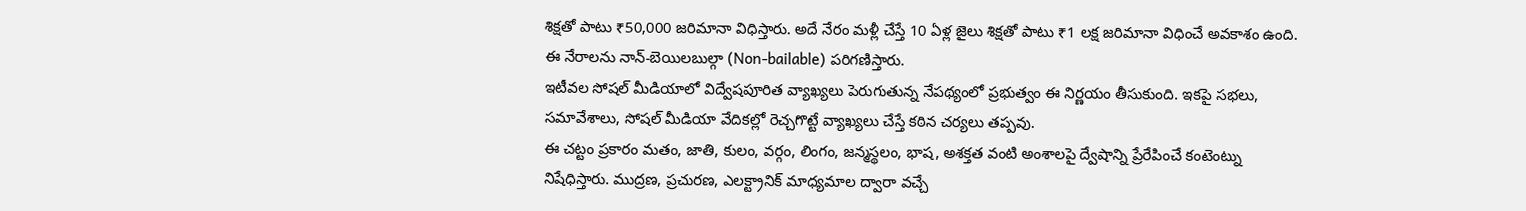శిక్షతో పాటు ₹50,000 జరిమానా విధిస్తారు. అదే నేరం మళ్లీ చేస్తే 10 ఏళ్ల జైలు శిక్షతో పాటు ₹1 లక్ష జరిమానా విధించే అవకాశం ఉంది. ఈ నేరాలను నాన్-బెయిలబుల్గా (Non-bailable) పరిగణిస్తారు.
ఇటీవల సోషల్ మీడియాలో విద్వేషపూరిత వ్యాఖ్యలు పెరుగుతున్న నేపథ్యంలో ప్రభుత్వం ఈ నిర్ణయం తీసుకుంది. ఇకపై సభలు, సమావేశాలు, సోషల్ మీడియా వేదికల్లో రెచ్చగొట్టే వ్యాఖ్యలు చేస్తే కఠిన చర్యలు తప్పవు.
ఈ చట్టం ప్రకారం మతం, జాతి, కులం, వర్గం, లింగం, జన్మస్థలం, భాష, అశక్తత వంటి అంశాలపై ద్వేషాన్ని ప్రేరేపించే కంటెంట్ను నిషేధిస్తారు. ముద్రణ, ప్రచురణ, ఎలక్ట్రానిక్ మాధ్యమాల ద్వారా వచ్చే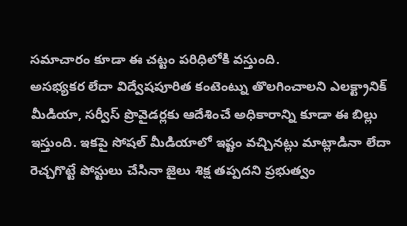సమాచారం కూడా ఈ చట్టం పరిధిలోకి వస్తుంది.
అసభ్యకర లేదా విద్వేషపూరిత కంటెంట్ను తొలగించాలని ఎలక్ట్రానిక్ మీడియా, సర్వీస్ ప్రొవైడర్లకు ఆదేశించే అధికారాన్ని కూడా ఈ బిల్లు ఇస్తుంది. ఇకపై సోషల్ మీడియాలో ఇష్టం వచ్చినట్లు మాట్లాడినా లేదా రెచ్చగొట్టే పోస్టులు చేసినా జైలు శిక్ష తప్పదని ప్రభుత్వం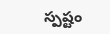స్పష్టం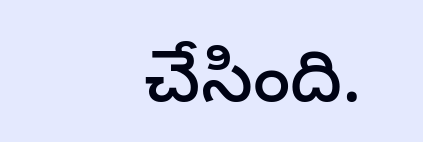చేసింది.